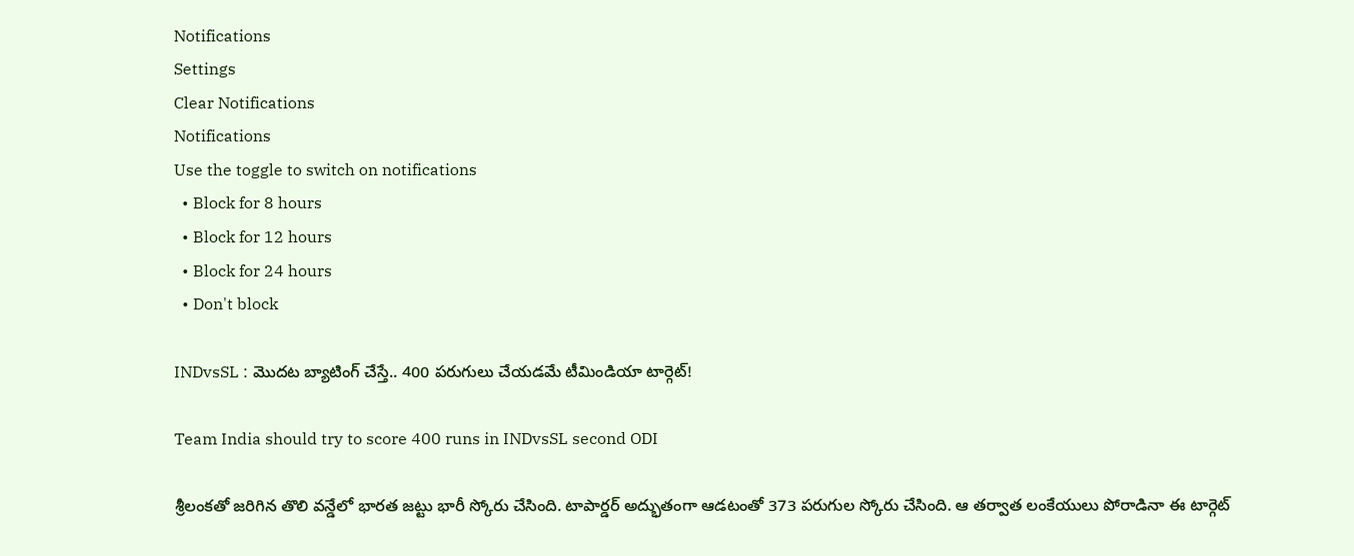Notifications
Settings
Clear Notifications
Notifications
Use the toggle to switch on notifications
  • Block for 8 hours
  • Block for 12 hours
  • Block for 24 hours
  • Don't block

INDvsSL : మొదట బ్యాటింగ్ చేస్తే.. 400 పరుగులు చేయడమే టీమిండియా టార్గెట్!

Team India should try to score 400 runs in INDvsSL second ODI

శ్రీలంకతో జరిగిన తొలి వన్డేలో భారత జట్టు భారీ స్కోరు చేసింది. టాపార్డర్ అద్భుతంగా ఆడటంతో 373 పరుగుల స్కోరు చేసింది. ఆ తర్వాత లంకేయులు పోరాడినా ఈ టార్గెట్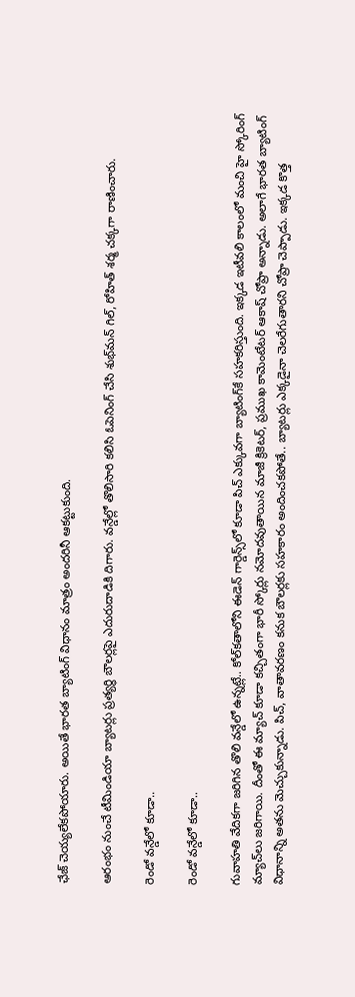ఛేజ్ చెయ్యలేకపోయారు. అయితే భారత బ్యాటింగ్ విధానం మాత్రం అందరినీ ఆకట్టుకుంది.

ఆరంభం నుంచే టీమిండియా బ్యాటర్లు ప్రత్యర్థి బౌలర్లపై ఎదురుదాడికి దిగారు. వన్డేల్లో తొలిసారి కలిసి ఓపెనింగ్ చేసి శుభ్‌మన్ గిల్, రోహిత్ శర్మ చక్కగా రాణించారు.

రెండో వన్డేలో కూడా..

రెండో వన్డేలో కూడా..

గువాహతి వేదికగా జరిగిన తొలి వన్డేలో ఉన్నట్లే.. కోల్‌కతాలోని ఈడెన్ గార్డెన్స్‌లో కూడా పిచ్ ఎక్కువగా బ్యాటింగ్‌కే సహకరిస్తుంది. ఇక్కడ ఇటీవలి కాలంలో మంచి హై స్కోరింగ్ మ్యాచ్‌లు జరిగాయి. దీంతో ఈ మ్యాచ్ కూడా కచ్చితంగా భారీ స్కోర్లు నమోదవుతాయిన మాజీ క్రికెటర్, ప్రముఖ కామెంటేటర్ ఆకాష్ చోప్రా అన్నాడు. అలాగే భారత బ్యాటింగ్ విధానాన్ని అతను మెచ్చుకున్నాడు. పిచ్, వాతావరణం కనుక బౌలర్లకు సహకారం అందించకపోతే.. బ్యాటర్లు ఎక్కడైనా చెలరేగుతారని చోప్రా చెప్పాడు. ఇక్కడ కొత్త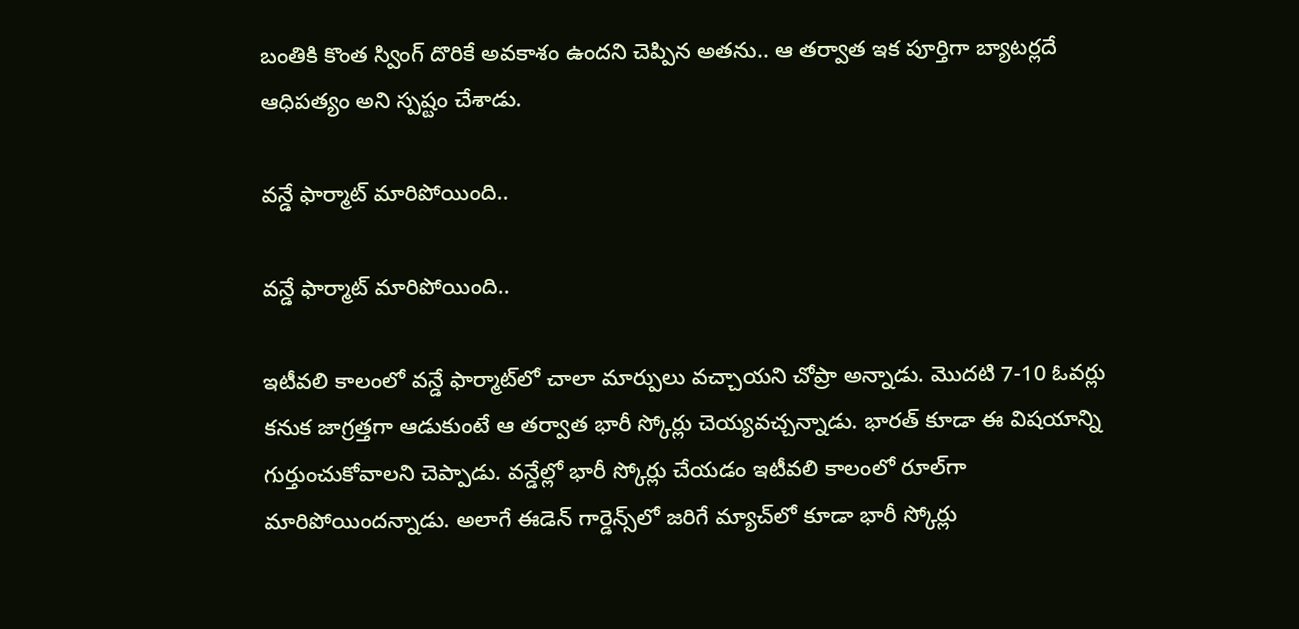బంతికి కొంత స్వింగ్ దొరికే అవకాశం ఉందని చెప్పిన అతను.. ఆ తర్వాత ఇక పూర్తిగా బ్యాటర్లదే ఆధిపత్యం అని స్పష్టం చేశాడు.

వన్డే ఫార్మాట్ మారిపోయింది..

వన్డే ఫార్మాట్ మారిపోయింది..

ఇటీవలి కాలంలో వన్డే ఫార్మాట్‌లో చాలా మార్పులు వచ్చాయని చోప్రా అన్నాడు. మొదటి 7-10 ఓవర్లు కనుక జాగ్రత్తగా ఆడుకుంటే ఆ తర్వాత భారీ స్కోర్లు చెయ్యవచ్చన్నాడు. భారత్ కూడా ఈ విషయాన్ని గుర్తుంచుకోవాలని చెప్పాడు. వన్డేల్లో భారీ స్కోర్లు చేయడం ఇటీవలి కాలంలో రూల్‌గా మారిపోయిందన్నాడు. అలాగే ఈడెన్ గార్డెన్స్‌లో జరిగే మ్యాచ్‌లో కూడా భారీ స్కోర్లు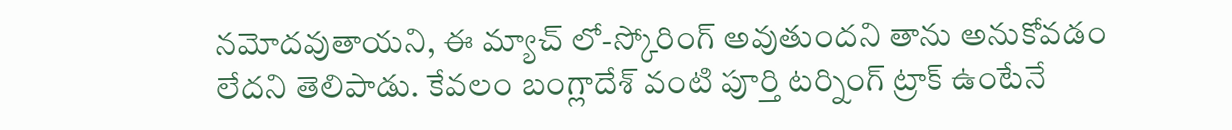నమోదవుతాయని, ఈ మ్యాచ్ లో-స్కోరింగ్ అవుతుందని తాను అనుకోవడం లేదని తెలిపాడు. కేవలం బంగ్లాదేశ్ వంటి పూర్తి టర్నింగ్ ట్రాక్ ఉంటేనే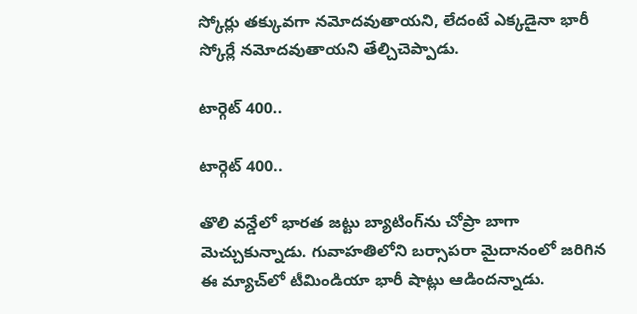స్కోర్లు తక్కువగా నమోదవుతాయని, లేదంటే ఎక్కడైనా భారీ స్కోర్లే నమోదవుతాయని తేల్చిచెప్పాడు.

టార్గెట్ 400..

టార్గెట్ 400..

తొలి వన్డేలో భారత జట్టు బ్యాటింగ్‌ను చోప్రా బాగా మెచ్చుకున్నాడు. గువాహతిలోని బర్సాపరా మైదానంలో జరిగిన ఈ మ్యాచ్‌లో టీమిండియా భారీ షాట్లు ఆడిందన్నాడు.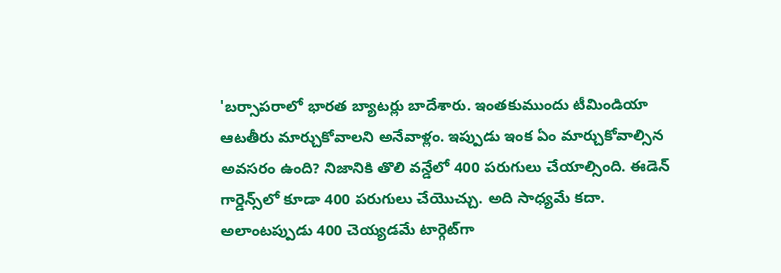'బర్సాపరాలో భారత బ్యాటర్లు బాదేశారు. ఇంతకుముందు టీమిండియా ఆటతీరు మార్చుకోవాలని అనేవాళ్లం. ఇప్పుడు ఇంక ఏం మార్చుకోవాల్సిన అవసరం ఉంది? నిజానికి తొలి వన్డేలో 400 పరుగులు చేయాల్సింది. ఈడెన్ గార్డెన్స్‌లో కూడా 400 పరుగులు చేయొచ్చు. అది సాధ్యమే కదా. అలాంటప్పుడు 400 చెయ్యడమే టార్గెట్‌గా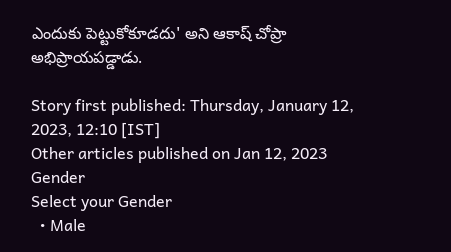ఎందుకు పెట్టుకోకూడదు' అని ఆకాష్ చోప్రా అభిప్రాయపడ్డాడు.

Story first published: Thursday, January 12, 2023, 12:10 [IST]
Other articles published on Jan 12, 2023
Gender
Select your Gender
  • Male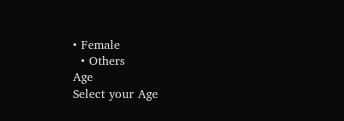• Female
  • Others
Age
Select your Age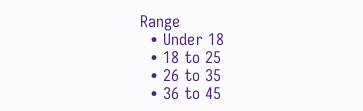Range
  • Under 18
  • 18 to 25
  • 26 to 35
  • 36 to 45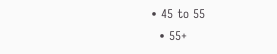• 45 to 55
  • 55+